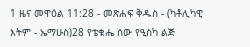1 ዜና መዋዕል 11:28 - መጽሐፍ ቅዱስ - (ካቶሊካዊ እትም - ኤማሁስ)28 የቴቁሔ ሰው የዒስካ ልጅ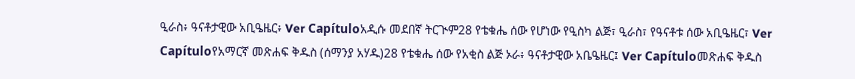ዒራስ፥ ዓናቶታዊው አቢዔዜር፥ Ver Capítuloአዲሱ መደበኛ ትርጒም28 የቴቁሔ ሰው የሆነው የዒስካ ልጅ፣ ዒራስ፣ የዓናቶቱ ሰው አቢዔዜር፣ Ver Capítuloየአማርኛ መጽሐፍ ቅዱስ (ሰማንያ አሃዱ)28 የቴቁሔ ሰው የአቂስ ልጅ ኦራ፥ ዓናቶታዊው አቤዔዜር፤ Ver Capítuloመጽሐፍ ቅዱስ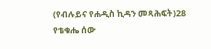(የብሉይና የሐዲስ ኪዳን መጻሕፍት)28 የቴቁሔ ሰው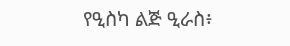የዒስካ ልጅ ዒራስ፥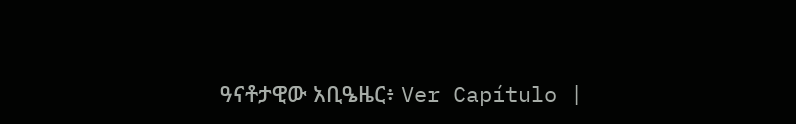ዓናቶታዊው አቢዔዜር፥ Ver Capítulo |